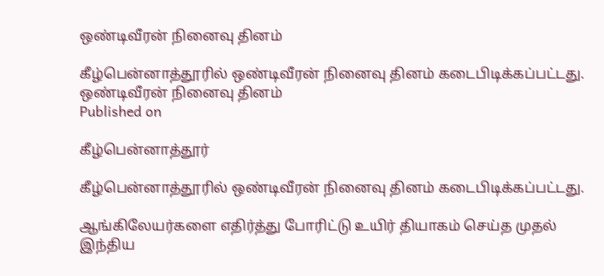ஒண்டிவீரன் நினைவு தினம்

கீழ்பென்னாத்தூரில் ஒண்டிவீரன் நினைவு தினம் கடைபிடிக்கப்பட்டது.
ஒண்டிவீரன் நினைவு தினம்
Published on

கீழ்பென்னாத்தூர்

கீழ்பென்னாத்தூரில் ஒண்டிவீரன் நினைவு தினம் கடைபிடிக்கப்பட்டது.

ஆங்கிலேயர்களை எதிர்த்து போரிட்டு உயிர் தியாகம் செய்த முதல் இந்திய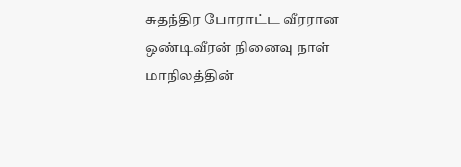சுதந்திர போராட்ட வீரரான ஒண்டிவீரன் நினைவு நாள் மாநிலத்தின்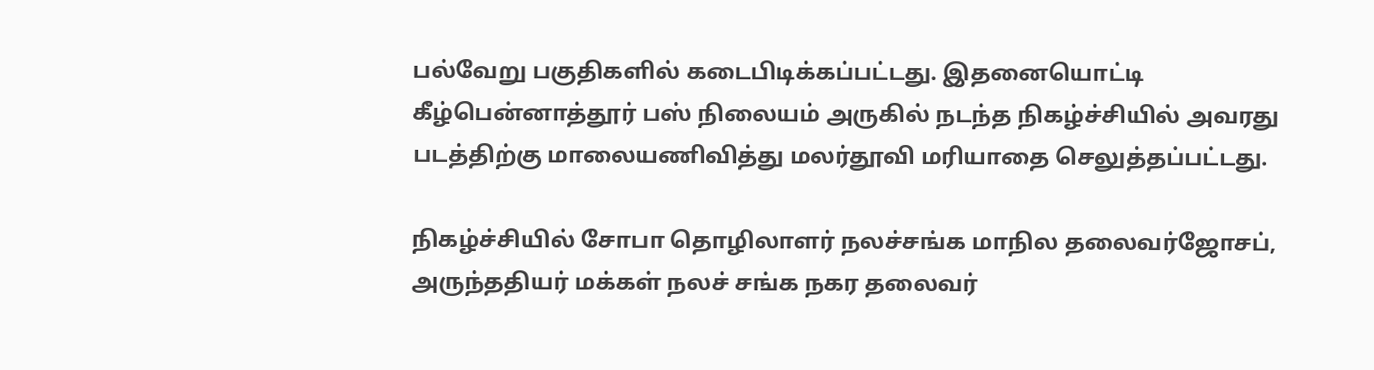பல்வேறு பகுதிகளில் கடைபிடிக்கப்பட்டது. இதனையொட்டி கீழ்பென்னாத்தூர் பஸ் நிலையம் அருகில் நடந்த நிகழ்ச்சியில் அவரது படத்திற்கு மாலையணிவித்து மலர்தூவி மரியாதை செலுத்தப்பட்டது.

நிகழ்ச்சியில் சோபா தொழிலாளர் நலச்சங்க மாநில தலைவர்ஜோசப், அருந்ததியர் மக்கள் நலச் சங்க நகர தலைவர்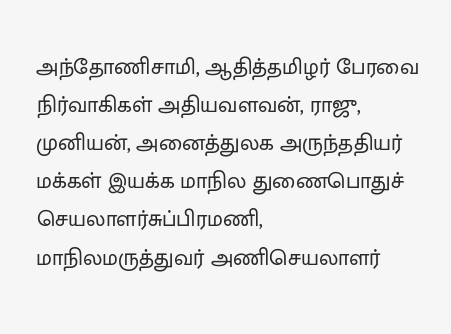அந்தோணிசாமி, ஆதித்தமிழர் பேரவை நிர்வாகிகள் அதியவளவன், ராஜு, முனியன், அனைத்துலக அருந்ததியர் மக்கள் இயக்க மாநில துணைபொதுச் செயலாளர்சுப்பிரமணி, மாநிலமருத்துவர் அணிசெயலாளர்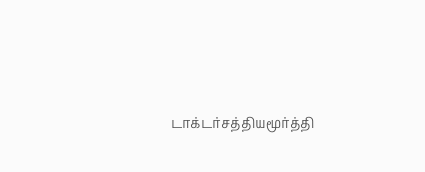டாக்டர்சத்தியமூர்த்தி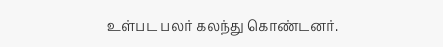உள்பட பலர் கலந்து கொண்டனர்.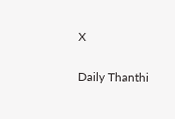X

Daily Thanthi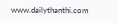www.dailythanthi.com